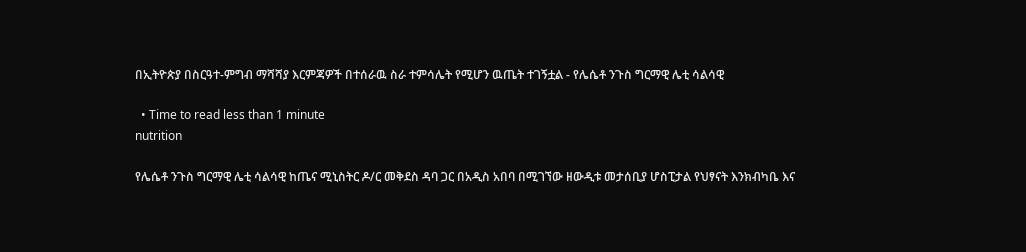በኢትዮጵያ በስርዓተ-ምግብ ማሻሻያ እርምጃዎች በተሰራዉ ስራ ተምሳሌት የሚሆን ዉጤት ተገኝቷል - የሌሴቶ ንጉስ ግርማዊ ሌቲ ሳልሳዊ

  • Time to read less than 1 minute
nutrition

የሌሴቶ ንጉስ ግርማዊ ሌቲ ሳልሳዊ ከጤና ሚኒስትር ዶ/ር መቅደስ ዳባ ጋር በአዲስ አበባ በሚገኘው ዘውዲቱ መታሰቢያ ሆስፒታል የህፃናት እንክብካቤ እና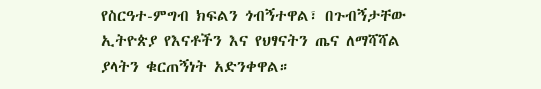የስርዓተ-ምግብ ክፍልን ጎብኝተዋል፣ በጉብኝታቸው ኢትዮጵያ የእናቶችን እና የህፃናትን ጤና ለማሻሻል ያላትን ቁርጠኝነት አድንቀዋል።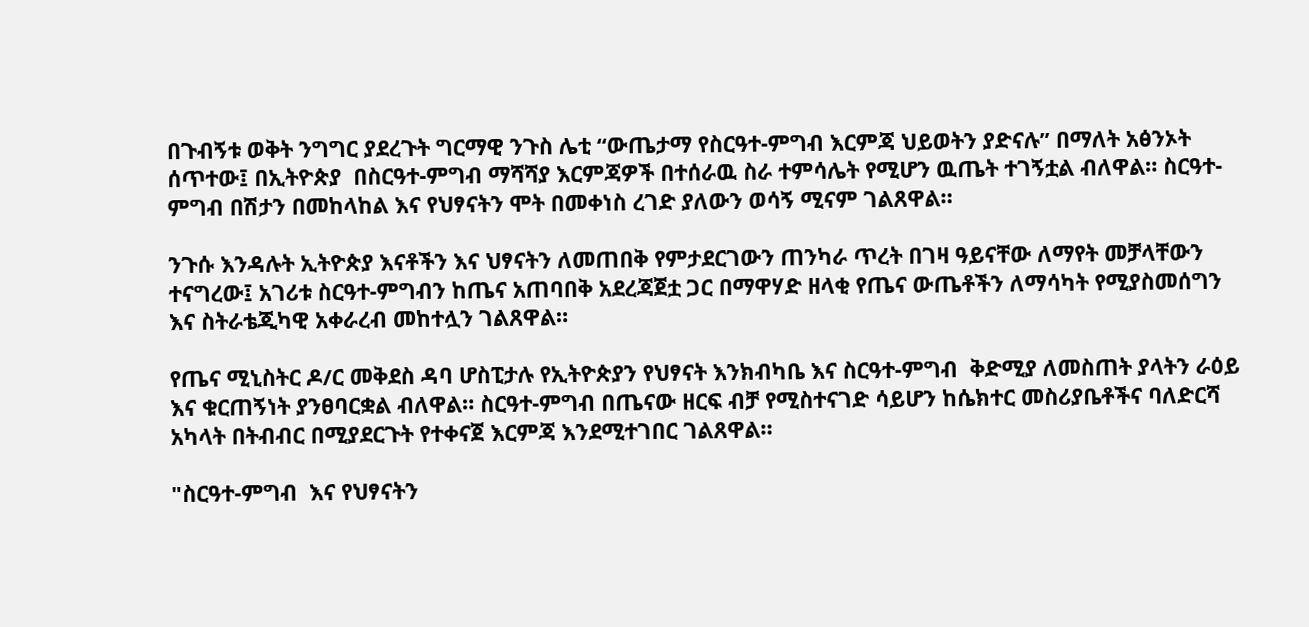በጉብኝቱ ወቅት ንግግር ያደረጉት ግርማዊ ንጉስ ሌቲ “ውጤታማ የስርዓተ-ምግብ እርምጃ ህይወትን ያድናሉ” በማለት አፅንኦት ሰጥተው፤ በኢትዮጵያ  በስርዓተ-ምግብ ማሻሻያ እርምጃዎች በተሰራዉ ስራ ተምሳሌት የሚሆን ዉጤት ተገኝቷል ብለዋል። ስርዓተ-ምግብ በሽታን በመከላከል እና የህፃናትን ሞት በመቀነስ ረገድ ያለውን ወሳኝ ሚናም ገልጸዋል።

ንጉሱ እንዳሉት ኢትዮጵያ እናቶችን እና ህፃናትን ለመጠበቅ የምታደርገውን ጠንካራ ጥረት በገዛ ዓይናቸው ለማየት መቻላቸውን ተናግረው፤ አገሪቱ ስርዓተ-ምግብን ከጤና አጠባበቅ አደረጃጀቷ ጋር በማዋሃድ ዘላቂ የጤና ውጤቶችን ለማሳካት የሚያስመሰግን እና ስትራቴጂካዊ አቀራረብ መከተሏን ገልጸዋል።

የጤና ሚኒስትር ዶ/ር መቅደስ ዳባ ሆስፒታሉ የኢትዮጵያን የህፃናት እንክብካቤ እና ስርዓተ-ምግብ  ቅድሚያ ለመስጠት ያላትን ራዕይ እና ቁርጠኝነት ያንፀባርቋል ብለዋል። ስርዓተ-ምግብ በጤናው ዘርፍ ብቻ የሚስተናገድ ሳይሆን ከሴክተር መስሪያቤቶችና ባለድርሻ አካላት በትብብር በሚያደርጉት የተቀናጀ እርምጃ እንደሚተገበር ገልጸዋል።

"ስርዓተ-ምግብ  እና የህፃናትን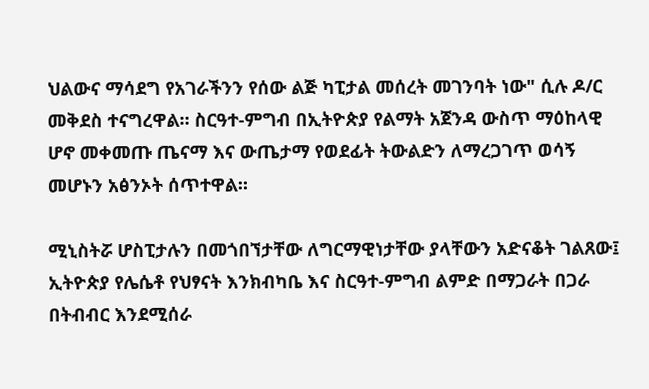ህልውና ማሳደግ የአገራችንን የሰው ልጅ ካፒታል መሰረት መገንባት ነው" ሲሉ ዶ/ር መቅደስ ተናግረዋል። ስርዓተ-ምግብ በኢትዮጵያ የልማት አጀንዳ ውስጥ ማዕከላዊ ሆኖ መቀመጡ ጤናማ እና ውጤታማ የወደፊት ትውልድን ለማረጋገጥ ወሳኝ መሆኑን አፅንኦት ሰጥተዋል።

ሚኒስትሯ ሆስፒታሉን በመጎበኘታቸው ለግርማዊነታቸው ያላቸውን አድናቆት ገልጸው፤ ኢትዮጵያ የሌሴቶ የህፃናት እንክብካቤ እና ስርዓተ-ምግብ ልምድ በማጋራት በጋራ በትብብር እንደሚሰራ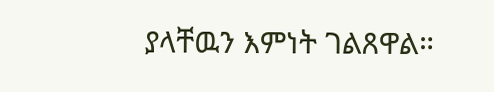ያላቸዉን እምነት ገልጸዋል።